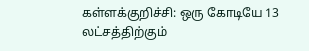கள்ளக்குறிச்சி: ஒரு கோடியே 13 லட்சத்திற்கும்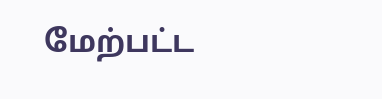மேற்பட்ட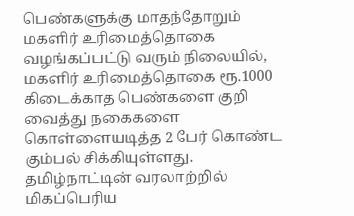பெண்களுக்கு மாதந்தோறும் மகளிர் உரிமைத்தொகை வழங்கப்பட்டு வரும் நிலையில், மகளிர் உரிமைத்தொகை ரூ.1000 கிடைக்காத பெண்களை குறி வைத்து நகைகளை கொள்ளையடித்த 2 பேர் கொண்ட கும்பல் சிக்கியுள்ளது. தமிழ்நாட்டின் வரலாற்றில் மிகப்பெரிய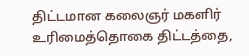திட்டமான கலைஞர் மகளிர் உரிமைத்தொகை திட்டத்தை,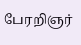பேரறிஞர்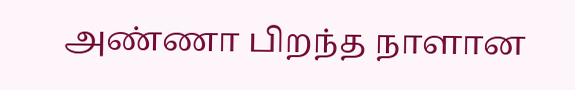அண்ணா பிறந்த நாளான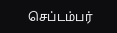செப்டம்பர்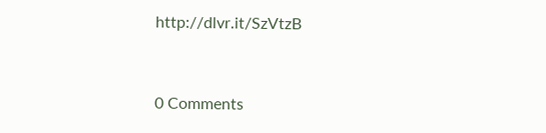http://dlvr.it/SzVtzB


0 Comments